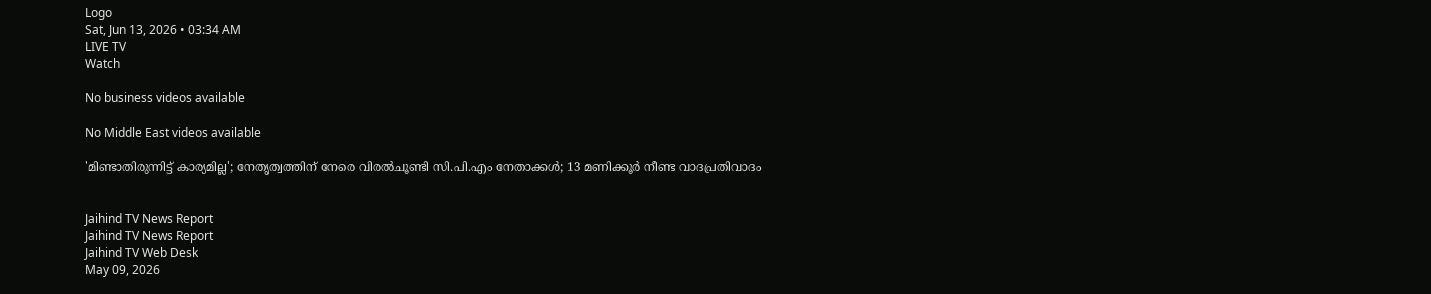Logo
Sat, Jun 13, 2026 • 03:34 AM
LIVE TV
Watch

No business videos available

No Middle East videos available

'മിണ്ടാതിരുന്നിട്ട് കാര്യമില്ല'; നേതൃത്വത്തിന് നേരെ വിരൽചൂണ്ടി സി.പി.എം നേതാക്കൾ; 13 മണിക്കൂർ നീണ്ട വാദപ്രതിവാദം


Jaihind TV News Report
Jaihind TV News Report
Jaihind TV Web Desk
May 09, 2026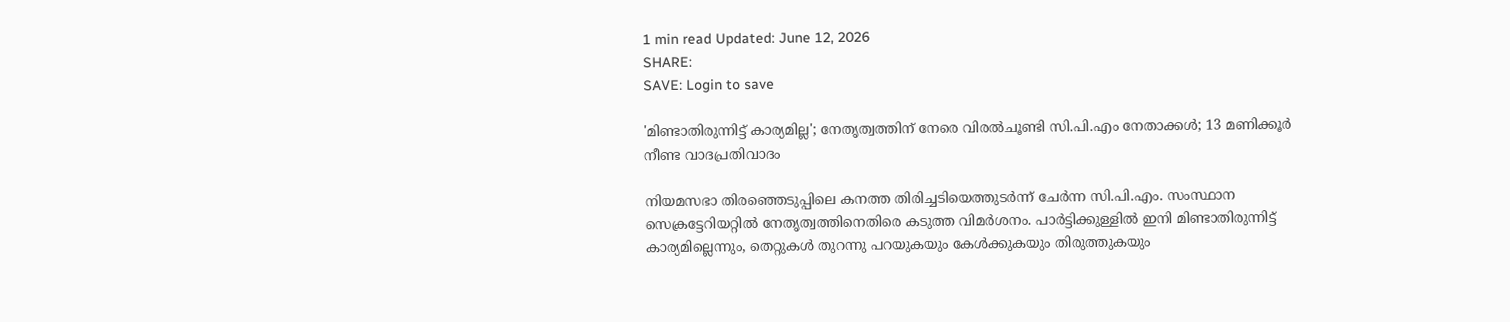1 min read Updated: June 12, 2026
SHARE:
SAVE: Login to save

'മിണ്ടാതിരുന്നിട്ട് കാര്യമില്ല'; നേതൃത്വത്തിന് നേരെ വിരൽചൂണ്ടി സി.പി.എം നേതാക്കൾ; 13 മണിക്കൂർ നീണ്ട വാദപ്രതിവാദം

നിയമസഭാ തിരഞ്ഞെടുപ്പിലെ കനത്ത തിരിച്ചടിയെത്തുടര്‍ന്ന് ചേര്‍ന്ന സി.പി.എം. സംസ്ഥാന സെക്രട്ടേറിയറ്റില്‍ നേതൃത്വത്തിനെതിരെ കടുത്ത വിമര്‍ശനം. പാര്‍ട്ടിക്കുള്ളില്‍ ഇനി മിണ്ടാതിരുന്നിട്ട് കാര്യമില്ലെന്നും, തെറ്റുകള്‍ തുറന്നു പറയുകയും കേള്‍ക്കുകയും തിരുത്തുകയും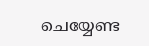ചെയ്യേണ്ട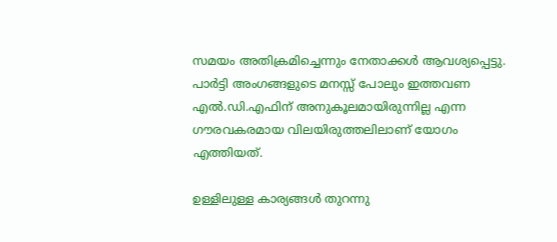സമയം അതിക്രമിച്ചെന്നും നേതാക്കള്‍ ആവശ്യപ്പെട്ടു. പാര്‍ട്ടി അംഗങ്ങളുടെ മനസ്സ് പോലും ഇത്തവണ എല്‍.ഡി.എഫിന് അനുകൂലമായിരുന്നില്ല എന്ന ഗൗരവകരമായ വിലയിരുത്തലിലാണ് യോഗം എത്തിയത്.

ഉള്ളിലുള്ള കാര്യങ്ങള്‍ തുറന്നു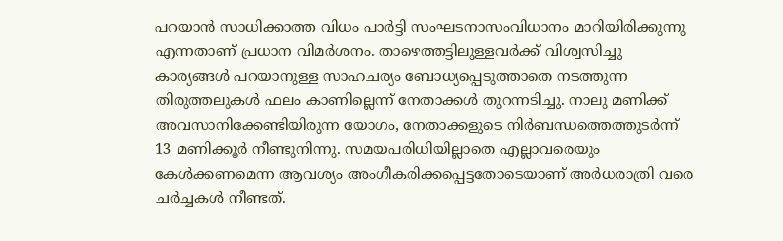പറയാന്‍ സാധിക്കാത്ത വിധം പാര്‍ട്ടി സംഘടനാസംവിധാനം മാറിയിരിക്കുന്നു എന്നതാണ് പ്രധാന വിമര്‍ശനം. താഴെത്തട്ടിലുള്ളവര്‍ക്ക് വിശ്വസിച്ചു കാര്യങ്ങള്‍ പറയാനുള്ള സാഹചര്യം ബോധ്യപ്പെടുത്താതെ നടത്തുന്ന തിരുത്തലുകള്‍ ഫലം കാണില്ലെന്ന് നേതാക്കള്‍ തുറന്നടിച്ചു. നാലു മണിക്ക് അവസാനിക്കേണ്ടിയിരുന്ന യോഗം, നേതാക്കളുടെ നിര്‍ബന്ധത്തെത്തുടര്‍ന്ന് 13 മണിക്കൂര്‍ നീണ്ടുനിന്നു. സമയപരിധിയില്ലാതെ എല്ലാവരെയും കേള്‍ക്കണമെന്ന ആവശ്യം അംഗീകരിക്കപ്പെട്ടതോടെയാണ് അര്‍ധരാത്രി വരെ ചര്‍ച്ചകള്‍ നീണ്ടത്.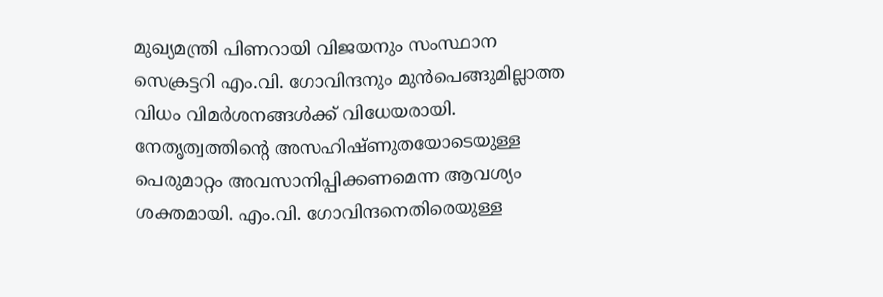മുഖ്യമന്ത്രി പിണറായി വിജയനും സംസ്ഥാന സെക്രട്ടറി എം.വി. ഗോവിന്ദനും മുന്‍പെങ്ങുമില്ലാത്ത വിധം വിമര്‍ശനങ്ങള്‍ക്ക് വിധേയരായി. നേതൃത്വത്തിന്റെ അസഹിഷ്ണുതയോടെയുള്ള പെരുമാറ്റം അവസാനിപ്പിക്കണമെന്ന ആവശ്യം ശക്തമായി. എം.വി. ഗോവിന്ദനെതിരെയുള്ള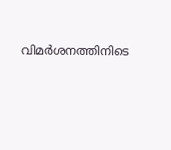വിമര്‍ശനത്തിനിടെ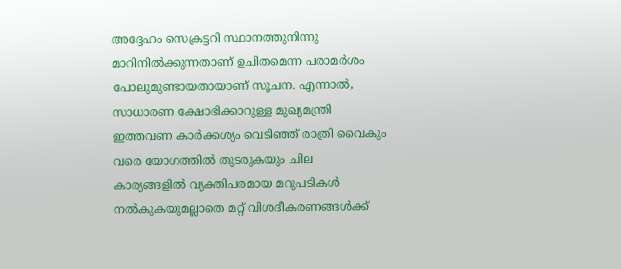അദ്ദേഹം സെക്രട്ടറി സ്ഥാനത്തുനിന്നു മാറിനില്‍ക്കുന്നതാണ് ഉചിതമെന്ന പരാമര്‍ശം പോലുമുണ്ടായതായാണ് സൂചന. എന്നാല്‍, സാധാരണ ക്ഷോഭിക്കാറുള്ള മുഖ്യമന്ത്രി ഇത്തവണ കാര്‍ക്കശ്യം വെടിഞ്ഞ് രാത്രി വൈകും വരെ യോഗത്തില്‍ തുടരുകയും ചില കാര്യങ്ങളില്‍ വ്യക്തിപരമായ മറുപടികള്‍ നല്‍കുകയുമല്ലാതെ മറ്റ് വിശദീകരണങ്ങള്‍ക്ക്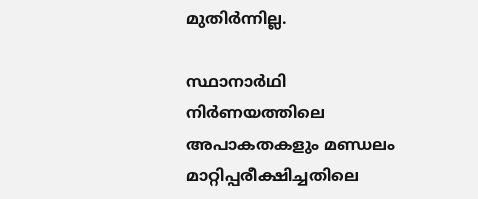മുതിര്‍ന്നില്ല.

സ്ഥാനാര്‍ഥി നിര്‍ണയത്തിലെ അപാകതകളും മണ്ഡലം മാറ്റിപ്പരീക്ഷിച്ചതിലെ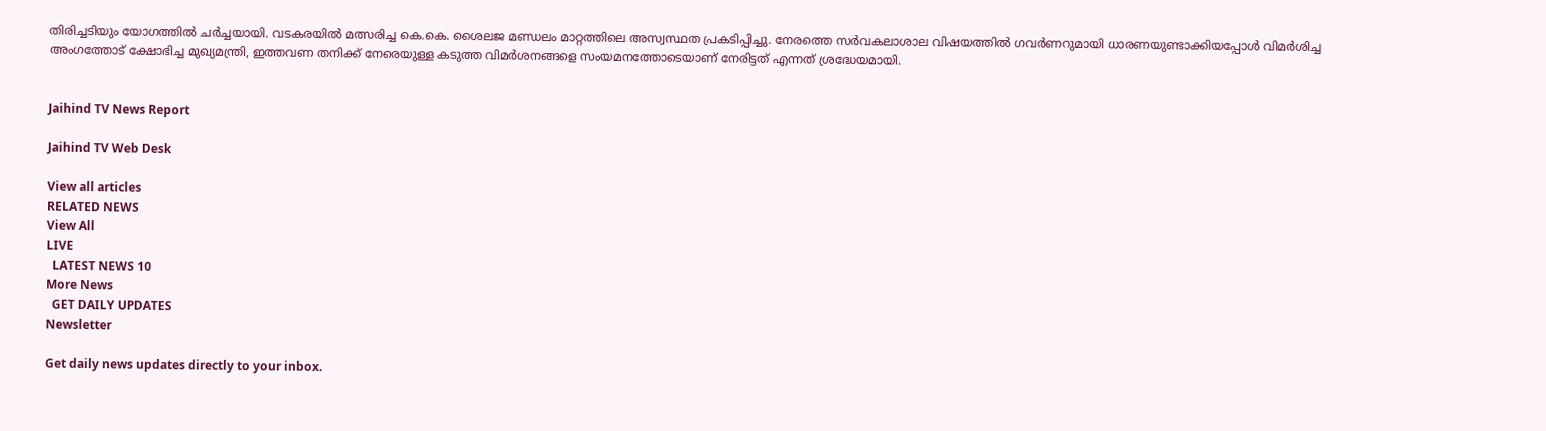തിരിച്ചടിയും യോഗത്തില്‍ ചര്‍ച്ചയായി. വടകരയില്‍ മത്സരിച്ച കെ.കെ. ശൈലജ മണ്ഡലം മാറ്റത്തിലെ അസ്വസ്ഥത പ്രകടിപ്പിച്ചു. നേരത്തെ സര്‍വകലാശാല വിഷയത്തില്‍ ഗവര്‍ണറുമായി ധാരണയുണ്ടാക്കിയപ്പോള്‍ വിമര്‍ശിച്ച അംഗത്തോട് ക്ഷോഭിച്ച മുഖ്യമന്ത്രി, ഇത്തവണ തനിക്ക് നേരെയുള്ള കടുത്ത വിമര്‍ശനങ്ങളെ സംയമനത്തോടെയാണ് നേരിട്ടത് എന്നത് ശ്രദ്ധേയമായി.


Jaihind TV News Report

Jaihind TV Web Desk

View all articles
RELATED NEWS
View All
LIVE
  LATEST NEWS 10
More News
  GET DAILY UPDATES
Newsletter

Get daily news updates directly to your inbox.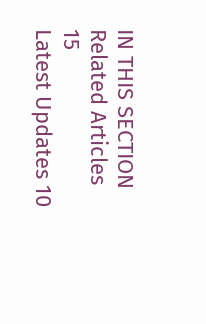IN THIS SECTION
Related Articles 15
Latest Updates 10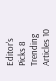Editor's Picks 8
Trending Articles 10